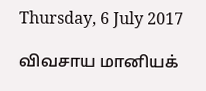Thursday, 6 July 2017

விவசாய மானியக்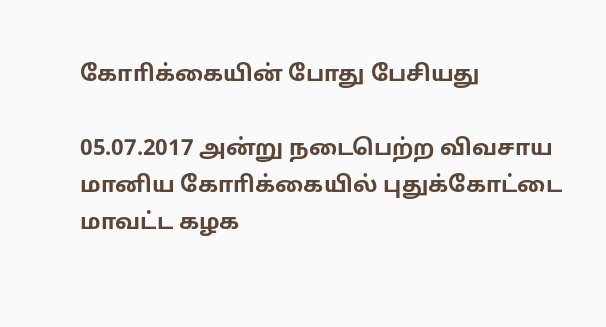கோாிக்கையின் போது பேசியது

05.07.2017 அன்று நடைபெற்ற விவசாய மானிய கோாிக்கையில் புதுக்கோட்டை   மாவட்ட கழக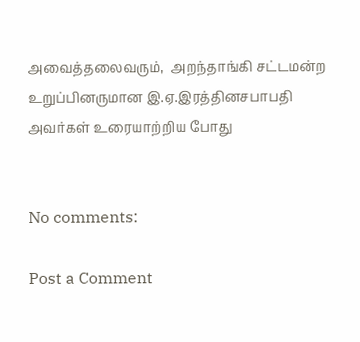அவைத்தலைவரும்,  அறந்தாங்கி சட்டமன்ற உறுப்பினருமான இ.ஏ.இரத்தினசபாபதி அவர்கள் உரையாற்றிய போது


No comments:

Post a Comment